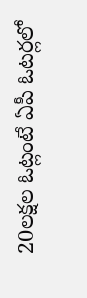20లక్షల ఓట్లంటే ఏపీ ఓటర్లలో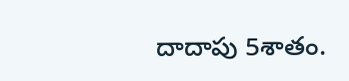దాదాపు 5శాతం.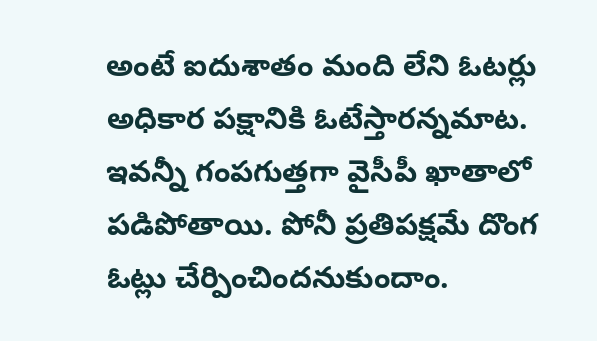అంటే ఐదుశాతం మంది లేని ఓటర్లు అధికార పక్షానికి ఓటేస్తారన్నమాట. ఇవన్నీ గంపగుత్తగా వైసీపీ ఖాతాలో పడిపోతాయి. పోనీ ప్రతిపక్షమే దొంగ ఓట్లు చేర్పించిందనుకుందాం.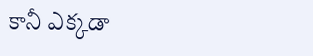కానీ ఎక్కడా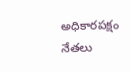అధికారపక్షం నేతలు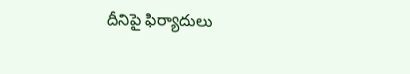దీనిపై ఫిర్యాదులు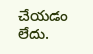చేయడం లేదు.